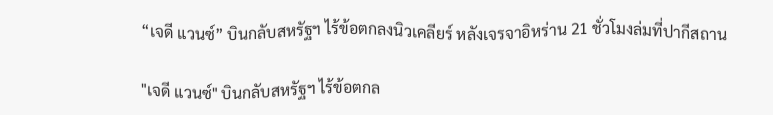“เจดี แวนซ์” บินกลับสหรัฐฯ ไร้ข้อตกลงนิวเคลียร์ หลังเจรจาอิหร่าน 21 ชั่วโมงล่มที่ปากีสถาน

"เจดี แวนซ์" บินกลับสหรัฐฯ ไร้ข้อตกล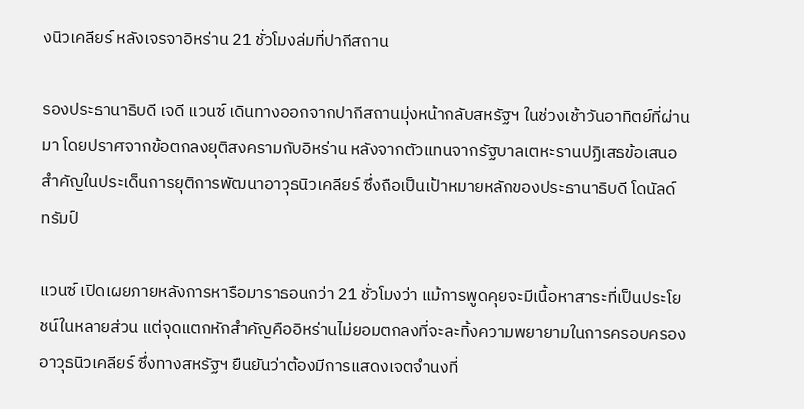งนิวเคลียร์ หลังเจรจาอิหร่าน 21 ชั่วโมงล่มที่ปากีสถาน

รองประธานาธิบดี เจดี แวนซ์ เดินทางออกจากปากีสถานมุ่งหน้ากลับสหรัฐฯ ในช่วงเช้าวันอาทิตย์ที่ผ่านมา โดยปราศจากข้อตกลงยุติสงครามกับอิหร่าน หลังจากตัวแทนจากรัฐบาลเตหะรานปฏิเสธข้อเสนอสำคัญในประเด็นการยุติการพัฒนาอาวุธนิวเคลียร์ ซึ่งถือเป็นเป้าหมายหลักของประธานาธิบดี โดนัลด์ ทรัมป์

แวนซ์ เปิดเผยภายหลังการหารือมาราธอนกว่า 21 ชั่วโมงว่า แม้การพูดคุยจะมีเนื้อหาสาระที่เป็นประโยชน์ในหลายส่วน แต่จุดแตกหักสำคัญคืออิหร่านไม่ยอมตกลงที่จะละทิ้งความพยายามในการครอบครองอาวุธนิวเคลียร์ ซึ่งทางสหรัฐฯ ยืนยันว่าต้องมีการแสดงเจตจำนงที่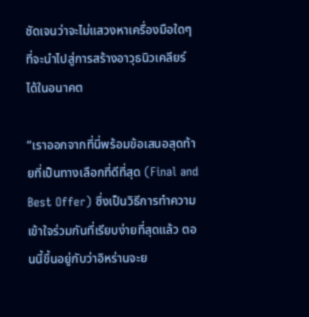ชัดเจนว่าจะไม่แสวงหาเครื่องมือใดๆ ที่จะนำไปสู่การสร้างอาวุธนิวเคลียร์ได้ในอนาคต

“เราออกจากที่นี่พร้อมข้อเสนอสุดท้ายที่เป็นทางเลือกที่ดีที่สุด (Final and Best Offer) ซึ่งเป็นวิธีการทำความเข้าใจร่วมกันที่เรียบง่ายที่สุดแล้ว ตอนนี้ขึ้นอยู่กับว่าอิหร่านจะย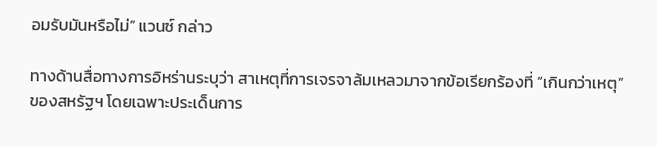อมรับมันหรือไม่” แวนซ์ กล่าว

ทางด้านสื่อทางการอิหร่านระบุว่า สาเหตุที่การเจรจาล้มเหลวมาจากข้อเรียกร้องที่ “เกินกว่าเหตุ” ของสหรัฐฯ โดยเฉพาะประเด็นการ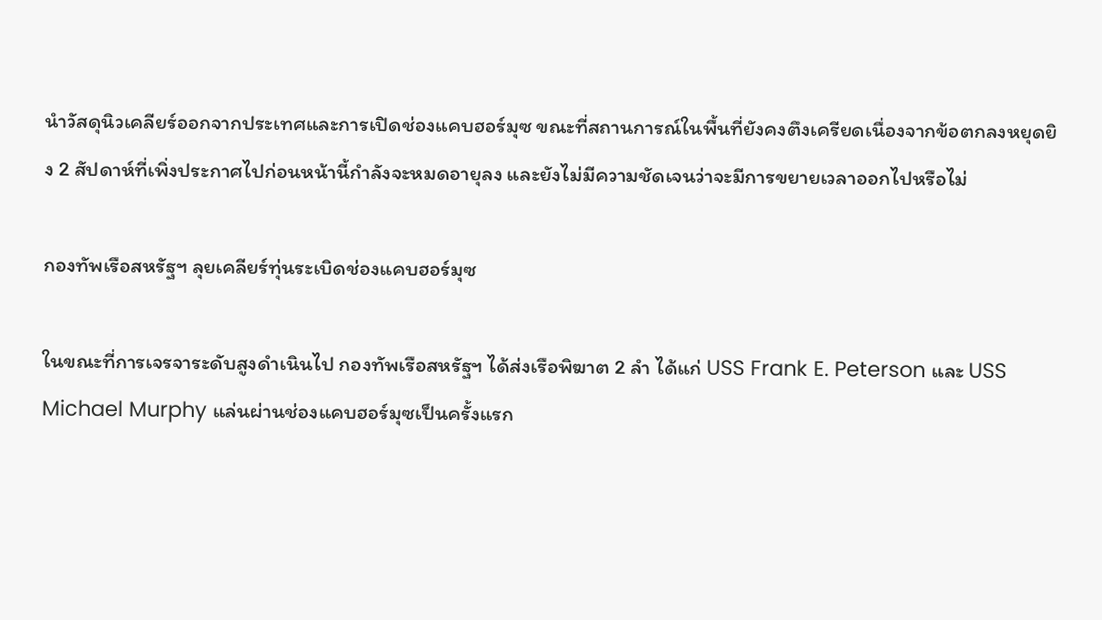นำวัสดุนิวเคลียร์ออกจากประเทศและการเปิดช่องแคบฮอร์มุซ ขณะที่สถานการณ์ในพื้นที่ยังคงตึงเครียดเนื่องจากข้อตกลงหยุดยิง 2 สัปดาห์ที่เพิ่งประกาศไปก่อนหน้านี้กำลังจะหมดอายุลง และยังไม่มีความชัดเจนว่าจะมีการขยายเวลาออกไปหรือไม่

กองทัพเรือสหรัฐฯ ลุยเคลียร์ทุ่นระเบิดช่องแคบฮอร์มุซ

ในขณะที่การเจรจาระดับสูงดำเนินไป กองทัพเรือสหรัฐฯ ได้ส่งเรือพิฆาต 2 ลำ ได้แก่ USS Frank E. Peterson และ USS Michael Murphy แล่นผ่านช่องแคบฮอร์มุซเป็นครั้งแรก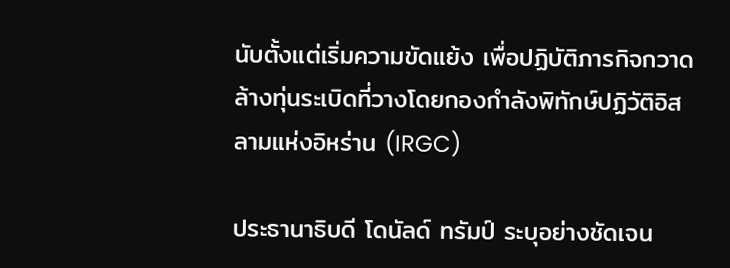นับตั้งแต่เริ่มความขัดแย้ง เพื่อปฏิบัติภารกิจกวาดล้างทุ่นระเบิดที่วางโดยกองกำลังพิทักษ์ปฏิวัติอิสลามแห่งอิหร่าน (IRGC)

ประธานาธิบดี โดนัลด์ ทรัมป์ ระบุอย่างชัดเจน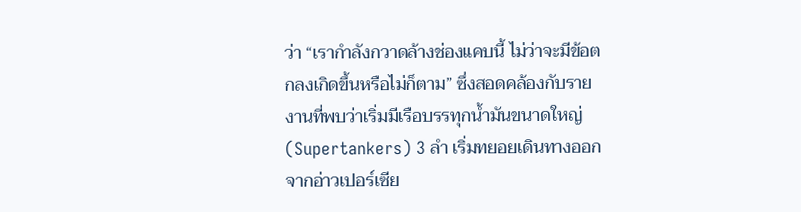ว่า “เรากำลังกวาดล้างช่องแคบนี้ ไม่ว่าจะมีข้อตกลงเกิดขึ้นหรือไม่ก็ตาม” ซึ่งสอดคล้องกับรายงานที่พบว่าเริ่มมีเรือบรรทุกน้ำมันขนาดใหญ่ (Supertankers) 3 ลำ เริ่มทยอยเดินทางออกจากอ่าวเปอร์เซีย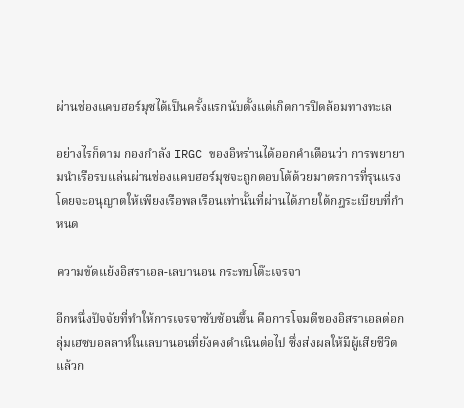ผ่านช่องแคบฮอร์มุซได้เป็นครั้งแรกนับตั้งแต่เกิดการปิดล้อมทางทะเล

อย่างไรก็ตาม กองกำลัง IRGC ของอิหร่านได้ออกคำเตือนว่า การพยายามนำเรือรบแล่นผ่านช่องแคบฮอร์มุซจะถูกตอบโต้ด้วยมาตรการที่รุนแรง โดยจะอนุญาตให้เพียงเรือพลเรือนเท่านั้นที่ผ่านได้ภายใต้กฎระเบียบที่กำหนด

ความขัดแย้งอิสราเอล-เลบานอน กระทบโต๊ะเจรจา

อีกหนึ่งปัจจัยที่ทำให้การเจรจาซับซ้อนขึ้น คือการโจมตีของอิสราเอลต่อกลุ่มเฮซบอลลาห์ในเลบานอนที่ยังคงดำเนินต่อไป ซึ่งส่งผลให้มีผู้เสียชีวิตแล้วก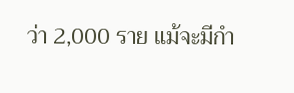ว่า 2,000 ราย แม้จะมีกำ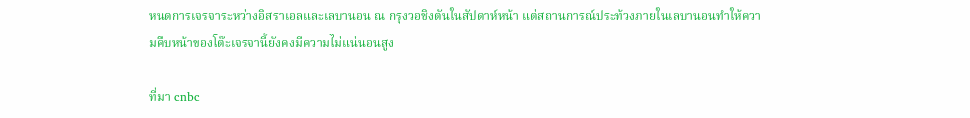หนดการเจรจาระหว่างอิสราเอลและเลบานอน ณ กรุงวอชิงตันในสัปดาห์หน้า แต่สถานการณ์ประท้วงภายในเลบานอนทำให้ความคืบหน้าของโต๊ะเจรจานี้ยังคงมีความไม่แน่นอนสูง

ที่มา cnbc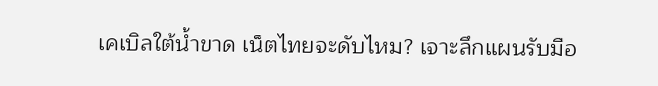เคเบิลใต้น้ำขาด เน็ตไทยจะดับไหม? เจาะลึกแผนรับมือ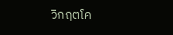วิกฤตโค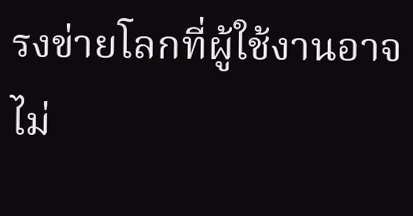รงข่ายโลกที่ผู้ใช้งานอาจไม่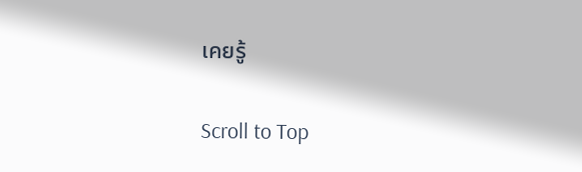เคยรู้

Scroll to Top